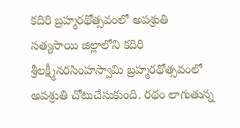కదిరి బ్రహ్మరథోత్సవంలో అపశ్రుతి
సత్యసాయి జిల్లాలోని కదిరి శ్రీలక్ష్మీనరసింహస్వామి బ్రహ్మరథోత్సవంలో అపశ్రుతి చోటుచేసుకుంది. రథం లాగుతున్న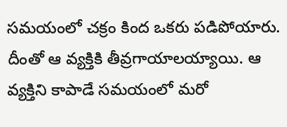సమయంలో చక్రం కింద ఒకరు పడిపోయారు. దీంతో ఆ వ్యక్తికి తీవ్రగాయాలయ్యాయి. ఆ వ్యక్తిని కాపాడే సమయంలో మరో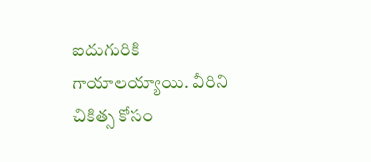ఐదుగురికి గాయాలయ్యాయి. వీరిని చికిత్స కోసం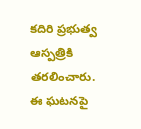కదిరి ప్రభుత్వ ఆస్పత్రికి తరలించారు. ఈ ఘటనపై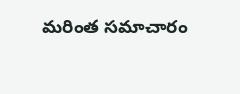మరింత సమాచారం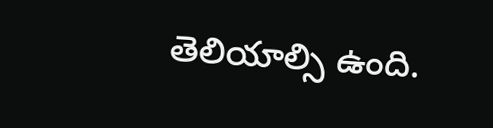తెలియాల్సి ఉంది.